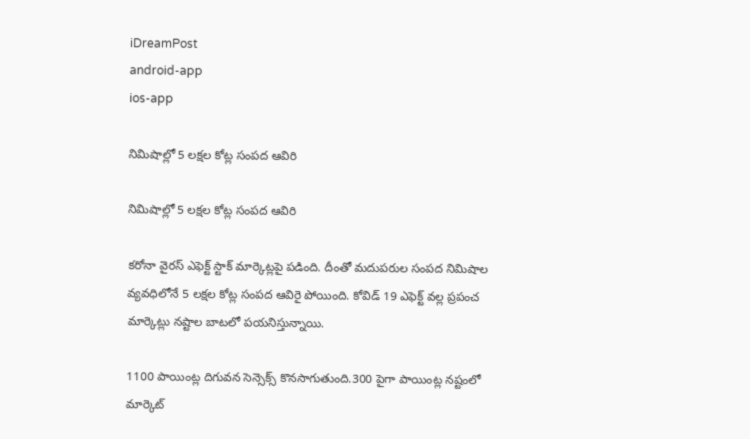iDreamPost
android-app
ios-app

నిమిషాల్లో 5 లక్షల కోట్ల సంపద ఆవిరి

నిమిషాల్లో 5 లక్షల కోట్ల సంపద ఆవిరి

కరోనా వైరస్ ఎఫెక్ట్ స్టాక్ మార్కెట్లపై పడింది. దీంతో మదుపరుల సంపద నిమిషాల వ్యవధిలోనే 5 లక్షల కోట్ల సంపద ఆవిరై పోయింది. కోవిడ్ 19 ఎఫెక్ట్ వల్ల ప్రపంచ మార్కెట్లు నష్టాల బాటలో పయనిస్తున్నాయి.

1100 పాయింట్ల దిగువన సెన్సెక్స్ కొనసాగుతుంది.300 పైగా పాయింట్ల నష్టంలో మార్కెట్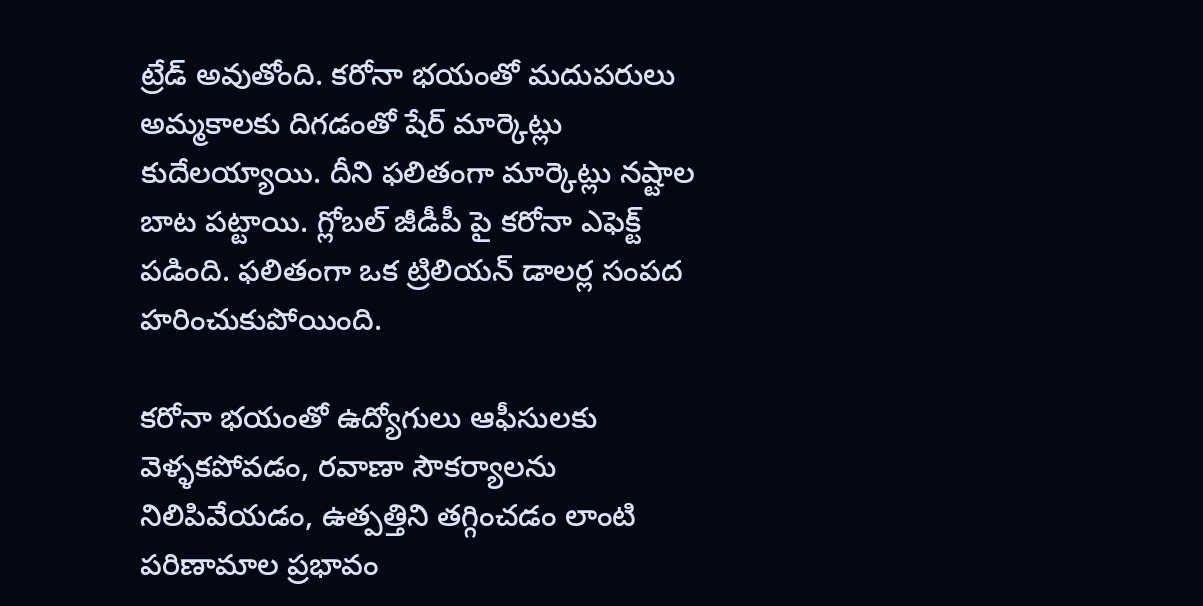ట్రేడ్ అవుతోంది. కరోనా భయంతో మదుపరులు అమ్మకాలకు దిగడంతో షేర్ మార్కెట్లు కుదేలయ్యాయి. దీని ఫలితంగా మార్కెట్లు నష్టాల బాట పట్టాయి. గ్లోబల్ జీడీపీ పై కరోనా ఎఫెక్ట్ పడింది. ఫలితంగా ఒక ట్రిలియన్ డాలర్ల సంపద హరించుకుపోయింది.

కరోనా భయంతో ఉద్యోగులు ఆఫీసులకు వెళ్ళకపోవడం, రవాణా సౌకర్యాలను నిలిపివేయడం, ఉత్పత్తిని తగ్గించడం లాంటి పరిణామాల ప్రభావం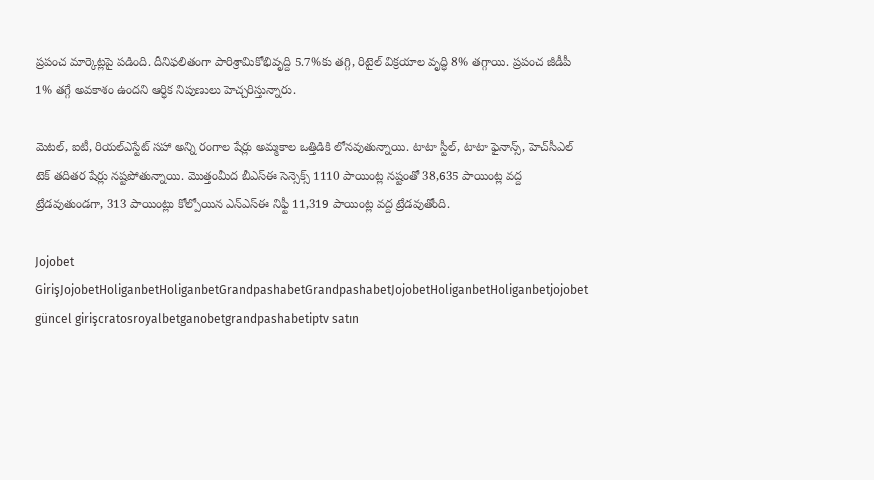ప్రపంచ మార్కెట్లపై పడింది. దీనిఫలితంగా పారిశ్రామికోభివృద్ది 5.7%కు తగ్గి, రిటైల్ విక్రయాల వృద్ధి 8% తగ్గాయి. ప్రపంచ జీడీపీ 1% తగ్గే అవకాశం ఉందని ఆర్ధిక నిపుణులు హెచ్చరిస్తున్నారు.

మెటల్‌, ఐటీ, రియల్‌ఎస్టేట్‌ సహా అన్ని రంగాల షేర్లు అమ్మకాల ఒత్తిడికి లోనవుతున్నాయి. టాటా స్టీల్‌, టాటా ఫైనాన్స్‌, హెచ్‌సీఎల్‌ టెక్‌ తదితర షేర్లు నష్టపోతున్నాయి. మొత్తంమీద బీఎస్‌ఈ సెన్సెక్స్‌ 1110 పాయింట్ల నష్టంతో 38,635 పాయింట్ల వద్ద ట్రేడవుతుండగా, 313 పాయింట్లు కోల్పోయిన ఎన్‌ఎస్‌ఈ నిఫ్టీ 11,319 పాయింట్ల వద్ద ట్రేడవుతోంది.

Jojobet GirişJojobetHoliganbetHoliganbetGrandpashabetGrandpashabetJojobetHoliganbetHoliganbetjojobet güncel girişcratosroyalbetganobetgrandpashabetiptv satın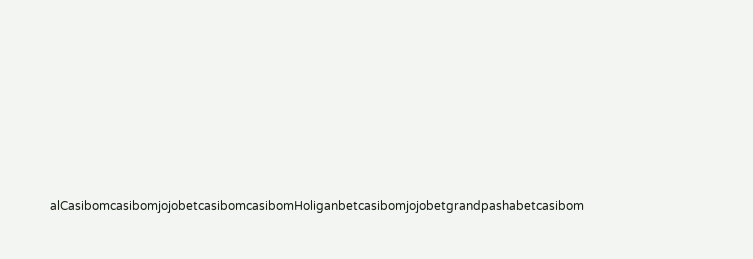alCasibomcasibomjojobetcasibomcasibomHoliganbetcasibomjojobetgrandpashabetcasibom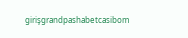girişgrandpashabetcasibom